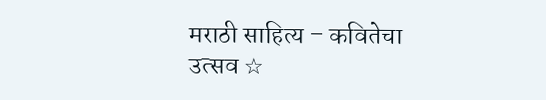मराठी साहित्य – कवितेचा उत्सव ☆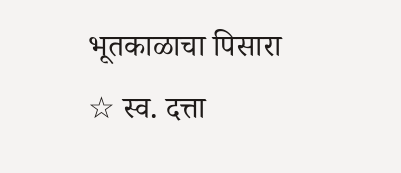भूतकाळाचा पिसारा ☆ स्व. दत्ता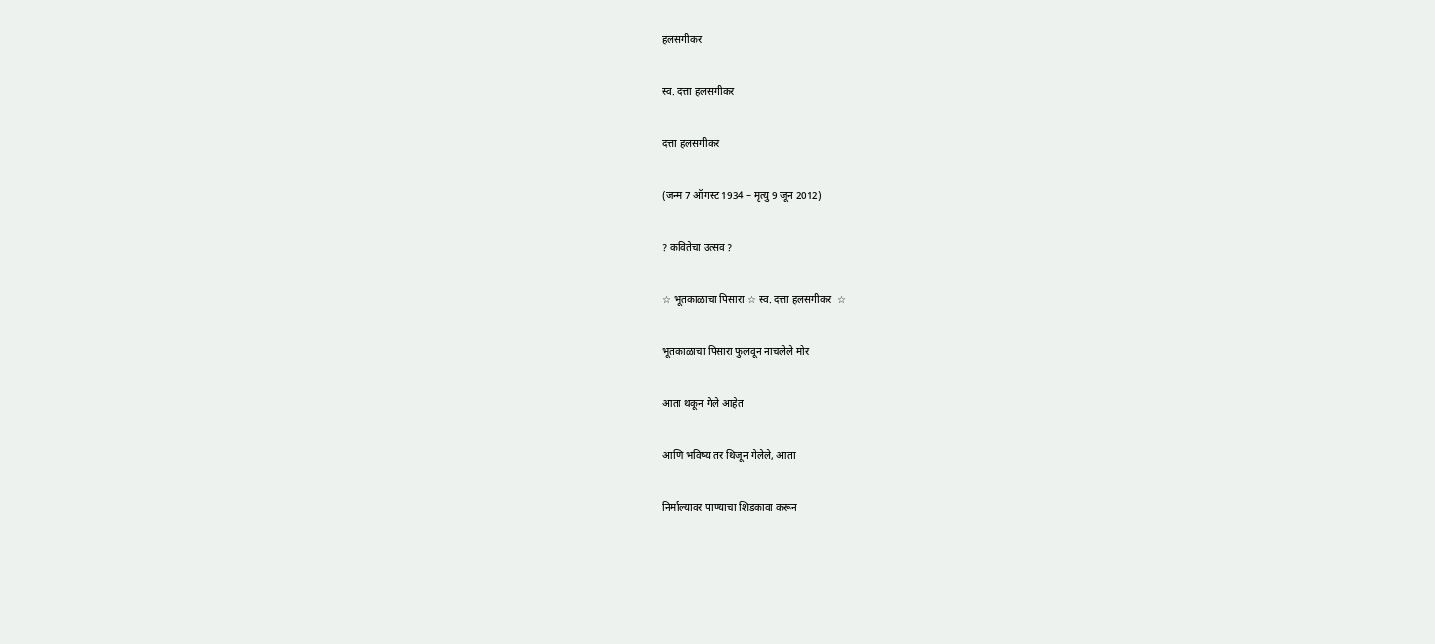हलसगीकर

स्व. दत्ता हलसगीकर

दत्ता हलसगीकर

(जन्म 7 ऑगस्ट 1934 – मृत्यु 9 जून 2012)

? कवितेचा उत्सव ?

☆ भूतकाळाचा पिसारा ☆ स्व. दत्ता हलसगीकर  ☆

भूतकाळाचा पिसारा फुलवून नाचलेले मोर

आता थकून गेले आहेत

आणि भविष्य तर थिजून गेलेले, आता

निर्माल्यावर पाण्याचा शिडकावा करून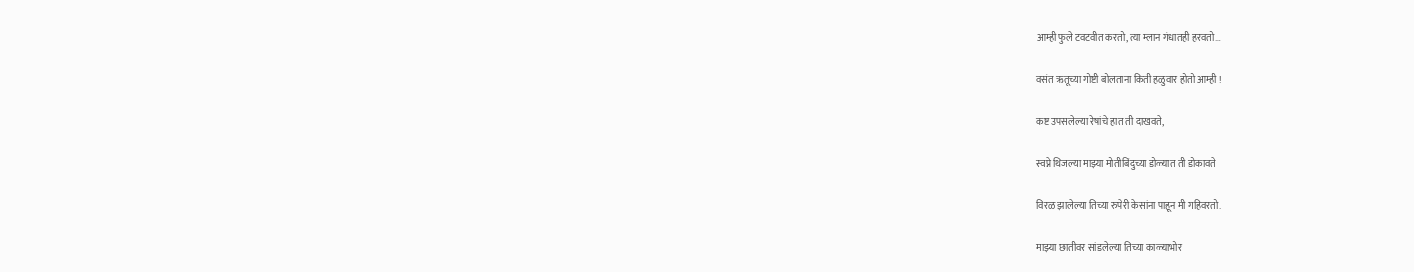आम्ही फुले टवटवीत करतो, त्या म्लान गंधातही हरवतो…

वसंत ऋतूच्या गोष्टी बोलताना किती हळुवार होतो आम्ही !

कष्ट उपसलेल्या रेषांचे हात ती दाखवते,

स्वप्ने थिजल्या माझ्या मोतीबिंदुच्या डोळ्यात ती डोकावते

विरळ झालेल्या तिच्या रुपेरी केसांना पाहून मी गहिवरतो.

माझ्या छातीवर सांडलेल्या तिच्या काळ्याभोर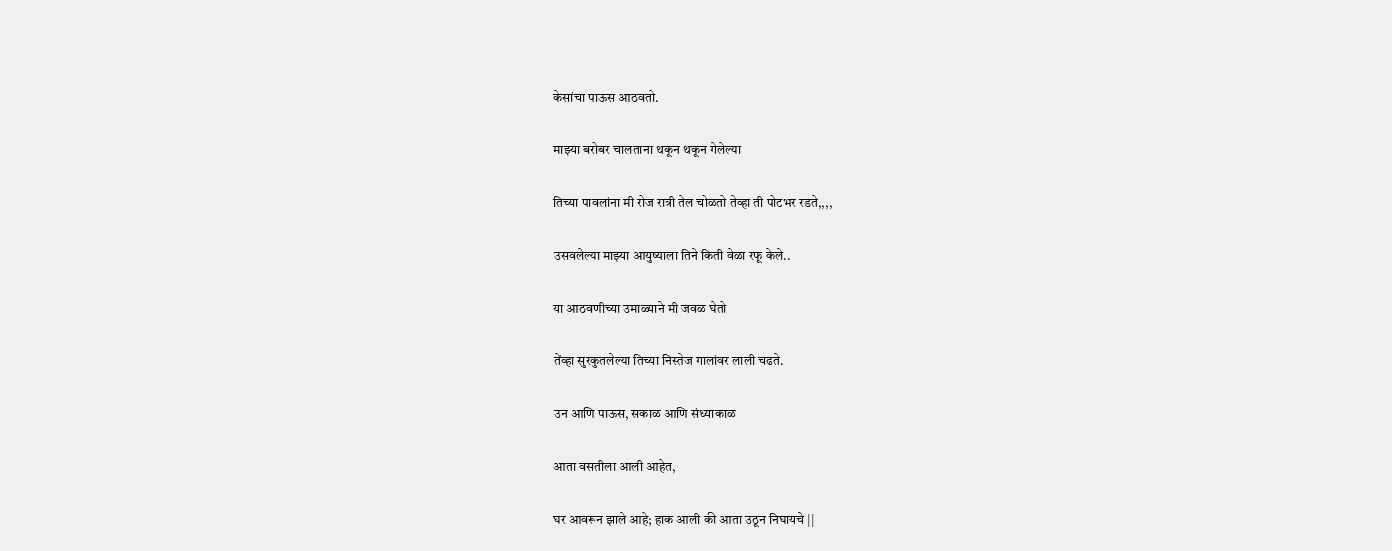केसांचा पाऊस आठवतो.

माझ्या बरोबर चालताना थकून थकून गेलेल्या

तिच्या पावलांना मी रोज रात्री तेल चोळतो तेव्हा ती पोटभर रडते,,,,

उसवलेल्या माझ्या आयुष्याला तिने किती वेळा रफू केले..

या आठवणीच्या उमाळ्याने मी जवळ घेतो

तेंव्हा सुरकुतलेल्या तिच्या निस्तेज गालांवर लाली चढते.

उन आणि पाऊस, सकाळ आणि संध्याकाळ

आता वसतीला आली आहेत,

घर आवरून झाले आहे; हाक आली की आता उठून निघायचे ||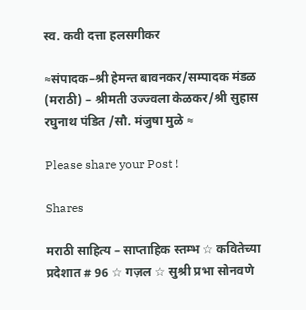स्व. कवी दत्ता हलसगीकर

≈संपादक–श्री हेमन्त बावनकर/सम्पादक मंडळ (मराठी) – श्रीमती उज्ज्वला केळकर/श्री सुहास रघुनाथ पंडित /सौ. मंजुषा मुळे ≈

Please share your Post !

Shares

मराठी साहित्य – साप्ताहिक स्तम्भ ☆ कवितेच्या प्रदेशात # 96 ☆ गज़ल ☆ सुश्री प्रभा सोनवणे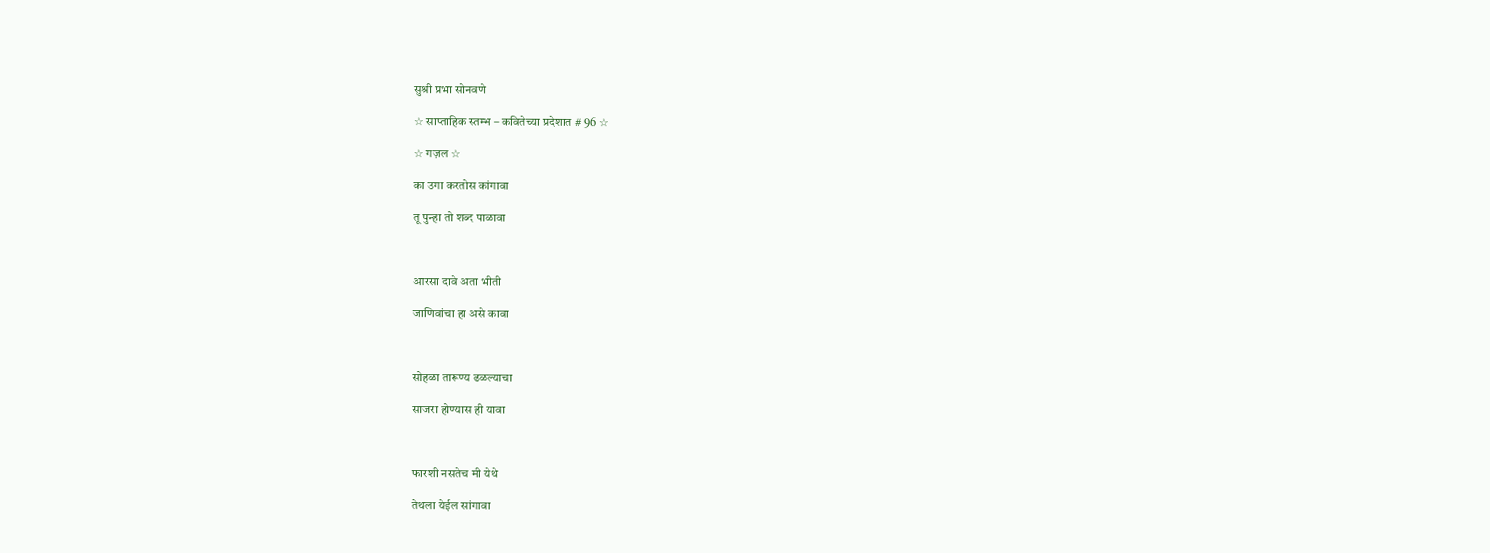सुश्री प्रभा सोनवणे

☆ साप्ताहिक स्तम्भ – कवितेच्या प्रदेशात # 96 ☆

☆ गज़ल ☆

का उगा करतोस कांगावा

तू पुन्हा तो शब्द पाळावा



आरसा दावे अता भीती

जाणिवांचा हा असे कावा



सोहळा तारूण्य ढळल्याचा

साजरा होण्यास ही यावा



फारशी नसतेच मी येथे

तेथला येईल सांगावा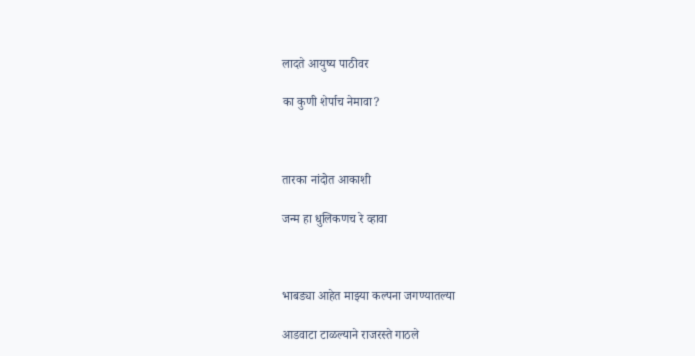लादते आयुष्य पाठीवर

का कुणी शेर्पाच नेमावा?



तारका नांदोत आकाशी

जन्म हा धुलिकणच रे व्हावा



भाबड्या आहेत माझ्या कल्पना जगण्यातल्या

आडवाटा टाळल्याने राजरस्ते गाठले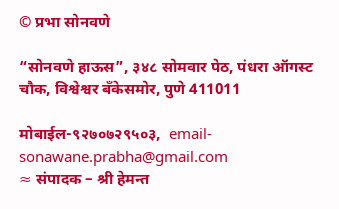© प्रभा सोनवणे

“सोनवणे हाऊस”, ३४८ सोमवार पेठ, पंधरा ऑगस्ट चौक, विश्वेश्वर बँकेसमोर, पुणे 411011

मोबाईल-९२७०७२९५०३,  email- sonawane.prabha@gmail.com
≈ संपादक – श्री हेमन्त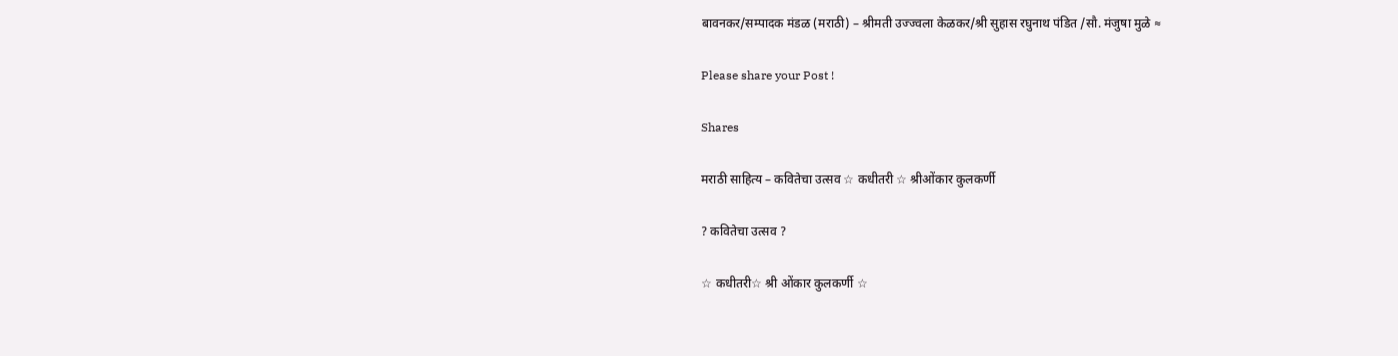बावनकर/सम्पादक मंडळ (मराठी) – श्रीमती उज्ज्वला केळकर/श्री सुहास रघुनाथ पंडित /सौ. मंजुषा मुळे ≈

Please share your Post !

Shares

मराठी साहित्य – कवितेचा उत्सव ☆ कधीतरी ☆ श्रीओंकार कुलकर्णी

? कवितेचा उत्सव ?

☆ कधीतरी☆ श्री ओंकार कुलकर्णी ☆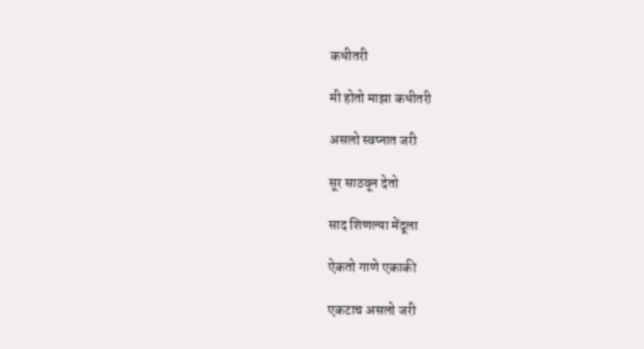कधीतरी

मी होतो माझा कधीतरी

असलो स्वप्नात जरी

सूर साठवून देतो

साद शिणल्या मेंदूला

ऐकतो गाणे एकाकी

एकटाच असलो जरी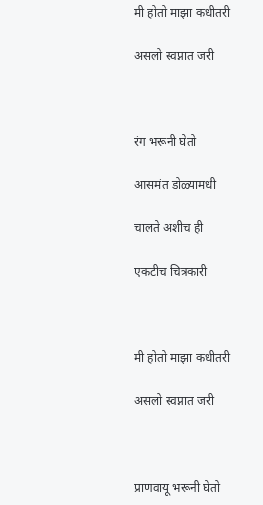मी होतो माझा कधीतरी

असलो स्वप्नात जरी



रंग भरूनी घेतो

आसमंत डोळ्यामधी

चालते अशीच ही

एकटीच चित्रकारी



मी होतो माझा कधीतरी

असलो स्वप्नात जरी



प्राणवायू भरूनी घेतो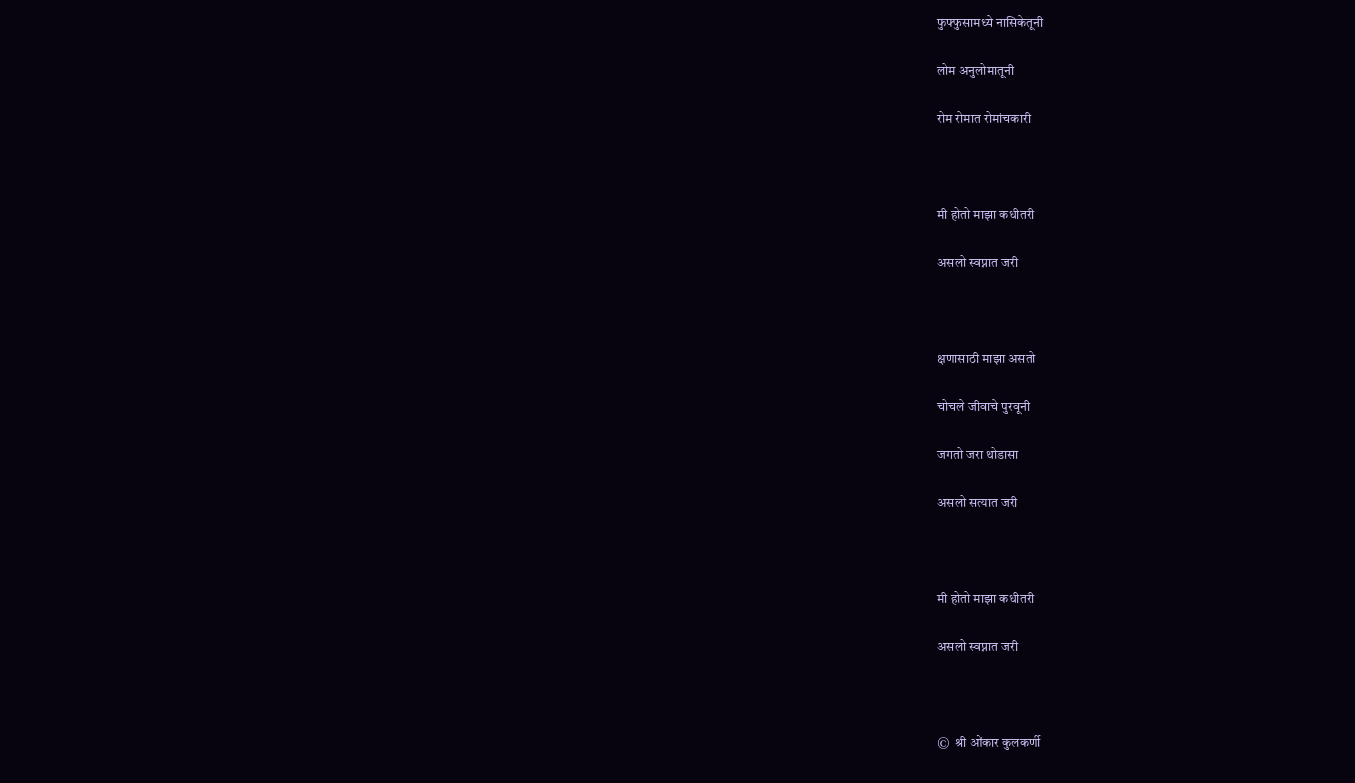फुफ्फुसामध्ये नासिकेतूनी

लोम अनुलोमातूनी

रोम रोमात रोमांचकारी



मी होतो माझा कधीतरी

असलो स्वप्नात जरी



क्षणासाठी माझा असतो

चोचले जीवाचे पुरवूनी

जगतो जरा थोडासा

असलो सत्यात जरी



मी होतो माझा कधीतरी

असलो स्वप्नात जरी



©  श्री ओंकार कुलकर्णी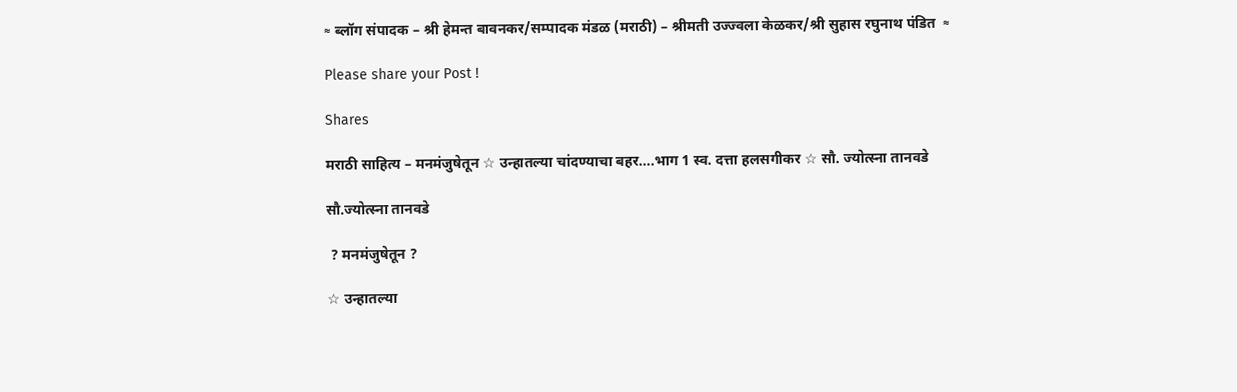≈ ब्लॉग संपादक – श्री हेमन्त बावनकर/सम्पादक मंडळ (मराठी) – श्रीमती उज्ज्वला केळकर/श्री सुहास रघुनाथ पंडित  ≈

Please share your Post !

Shares

मराठी साहित्य – मनमंजुषेतून ☆ उन्हातल्या चांदण्याचा बहर….भाग 1 स्व. दत्ता हलसगीकर ☆ सौ. ज्योत्स्ना तानवडे

सौ.ज्योत्स्ना तानवडे

 ? मनमंजुषेतून ?

☆ उन्हातल्या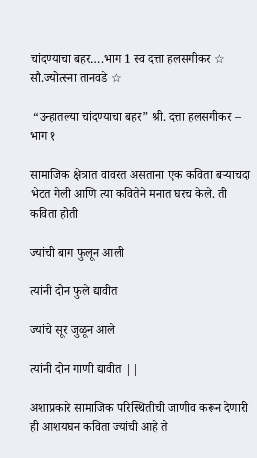चांदण्याचा बहर….भाग 1 स्व दत्ता हलसगीकर ☆ सौ.ज्योत्स्ना तानवडे ☆

 “उन्हातल्या चांदण्याचा बहर” श्री. दत्ता हलसगीकर – भाग १

सामाजिक क्षेत्रात वावरत असताना एक कविता बऱ्याचदा भेटत गेली आणि त्या कवितेने मनात घरच केले. ती कविता होती

ज्यांची बाग फुलून आली

त्यांनी दोन फुले द्यावीत

ज्यांचे सूर जुळून आले

त्यांनी दोन गाणी द्यावीत ||

अशाप्रकारे सामाजिक परिस्थितीची जाणीव करून देणारी ही आशयघन कविता ज्यांची आहे ते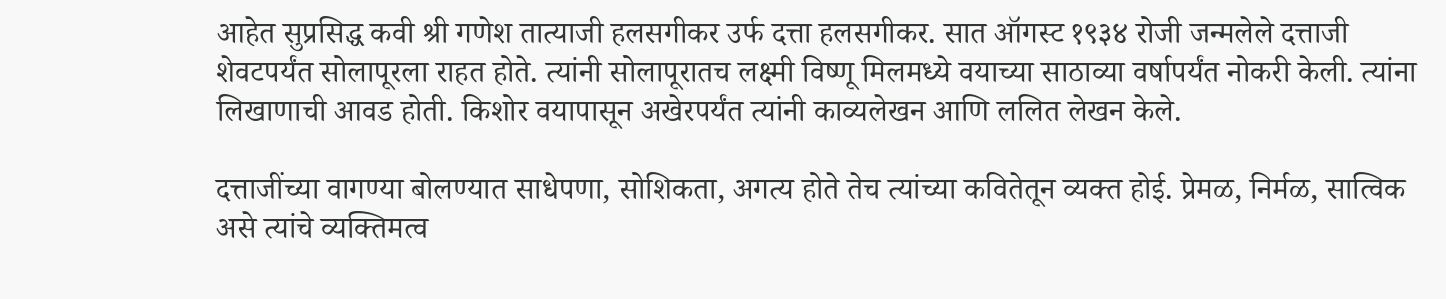आहेत सुप्रसिद्ध कवी श्री गणेश तात्याजी हलसगीकर उर्फ दत्ता हलसगीकर. सात ऑगस्ट १९३४ रोजी जन्मलेले दत्ताजी शेवटपर्यंत सोलापूरला राहत होते. त्यांनी सोलापूरातच लक्ष्मी विष्णू मिलमध्ये वयाच्या साठाव्या वर्षापर्यंत नोकरी केली. त्यांना लिखाणाची आवड होती. किशोर वयापासून अखेरपर्यंत त्यांनी काव्यलेखन आणि ललित लेखन केले.

दत्ताजींच्या वागण्या बोलण्यात साधेपणा, सोशिकता, अगत्य होते तेच त्यांच्या कवितेतून व्यक्त होई. प्रेमळ, निर्मळ, सात्विक असे त्यांचे व्यक्तिमत्व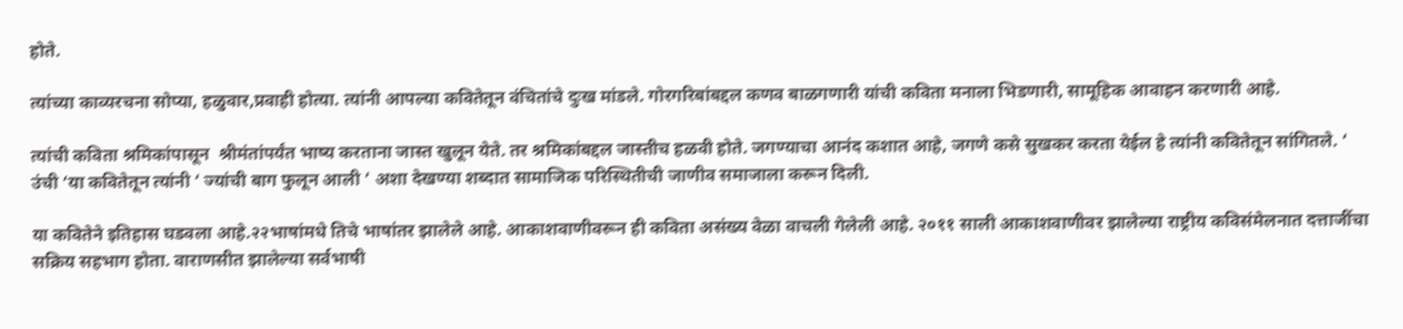होते.

त्यांच्या काव्यरचना सोप्या, हळुवार,प्रवाही होत्या. त्यांनी आपल्या कवितेतून वंचितांचे दुःख मांडले. गोरगरिबांबद्दल कणव बाळगणारी यांची कविता मनाला भिडणारी, सामूहिक आवाहन करणारी आहे.

त्यांची कविता श्रमिकांपासून  श्रीमंतांपर्यंत भाष्य करताना जास्त खुलून येते. तर श्रमिकांबद्दल जास्तीच हळवी होते. जगण्याचा आनंद कशात आहे, जगणे कसे सुखकर करता येईल हे त्यांनी कवितेतून सांगितले. ‘ उंची ‘या कवितेतून त्यांनी ‘ ज्यांची बाग फुलून आली ‘ अशा देखण्या शब्दात सामाजिक परिस्थितीची जाणीव समाजाला करून दिली.

या कवितेने इतिहास घडवला आहे.२२भाषांमधे तिचे भाषांतर झालेले आहे. आकाशवाणीवरून ही कविता असंख्य वेळा वाचली गेलेली आहे. २०११ साली आकाशवाणीवर झालेल्या राष्ट्रीय कविसंमेलनात दत्ताजींचा सक्रिय सहभाग होता. वाराणसीत झालेल्या सर्वभाषी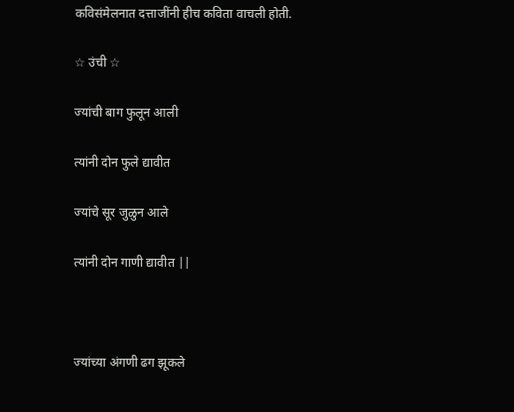कविसंमेलनात दत्ताजींनी हीच कविता वाचली होती.

☆ उंची ☆

ज्यांची बाग फुलून आली

त्यांनी दोन फुले द्यावीत

ज्यांचे सूर जुळुन आले

त्यांनी दोन गाणी द्यावीत ||



ज्यांच्या अंगणी ढग झूकले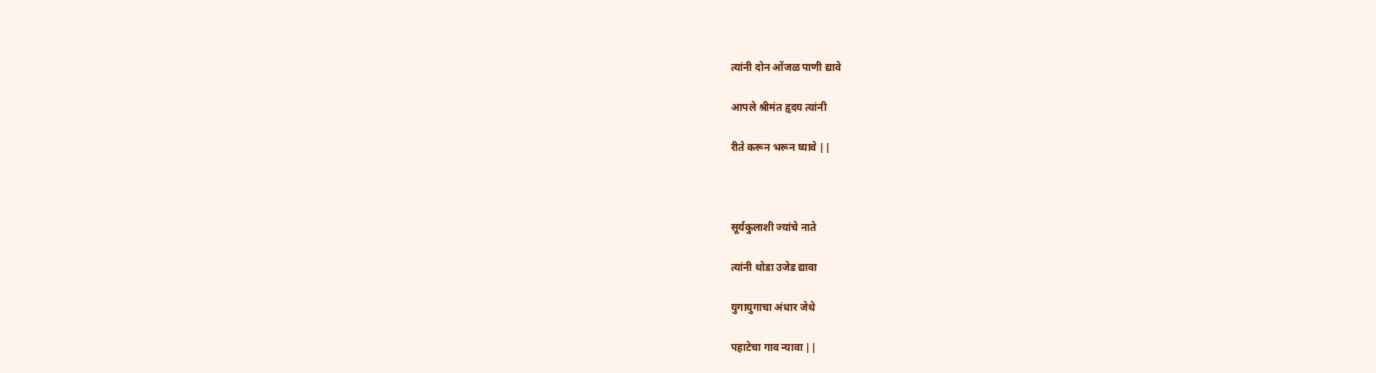त्यांनी दोन ओंजळ पाणी द्यावे

आपले श्रीमंत हृदय त्यांनी

रीते करून भरून घ्यावे ||



सूर्यकुलाशी ज्यांचे नाते

त्यांनी थोडा उजेड द्यावा

युगायुगाचा अंधार जेथे

पहाटेचा गाव न्यावा ||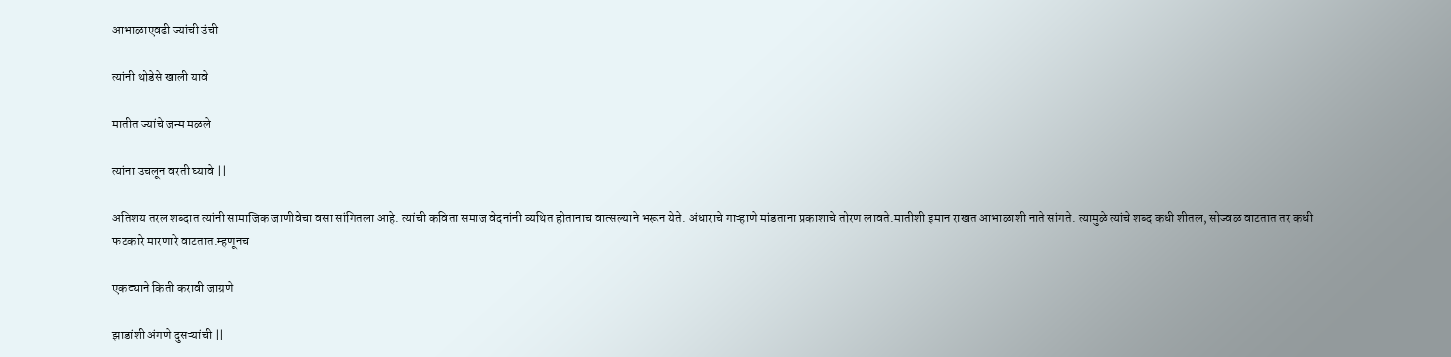आभाळाएवढी ज्यांची उंची

त्यांनी थोडेसे खाली यावे

मातीत ज्यांचे जन्म मळले

त्यांना उचलून वरती घ्यावे ||

अतिशय तरल शब्दात त्यांनी सामाजिक जाणीवेचा वसा सांगितला आहे. त्यांची कविता समाज वेदनांनी व्यथित होतानाच वात्सल्याने भरून येते. अंधाराचे गाऱ्हाणे मांडताना प्रकाशाचे तोरण लावते.मातीशी इमान राखत आभाळाशी नाते सांगते. त्यामुळे त्यांचे शब्द कधी शीतल, सोज्वळ वाटतात तर कधी फटकारे मारणारे वाटतात.म्हणूनच

एकट्याने किती करावी जाग्रणे

झाडांशी अंगणे दुसऱ्यांची ||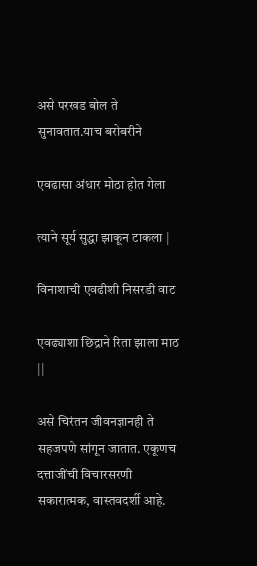असे परखड बोल ते सुनावतात.याच बरोबरीने

एवढासा अंधार मोठा होत गेला

त्याने सूर्य सुद्धा झाकून टाकला |

विनाशाची एवढीशी निसरडी वाट

एवढ्याशा छिद्राने रिता झाला माठ ||

असे चिरंतन जीवनज्ञानही ते सहजपणे सांगून जातात. एकूणच दत्ताजींची विचारसरणी सकारात्मक, वास्तवदर्शी आहे.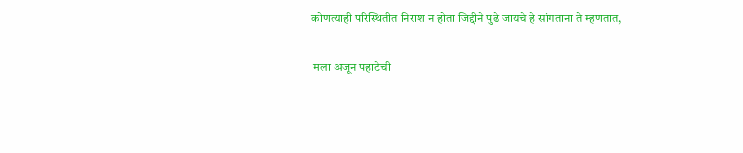कोणत्याही परिस्थितीत निराश न होता जिद्दीने पुढे जायचे हे सांगताना ते म्हणतात,

 मला अजून पहाटेची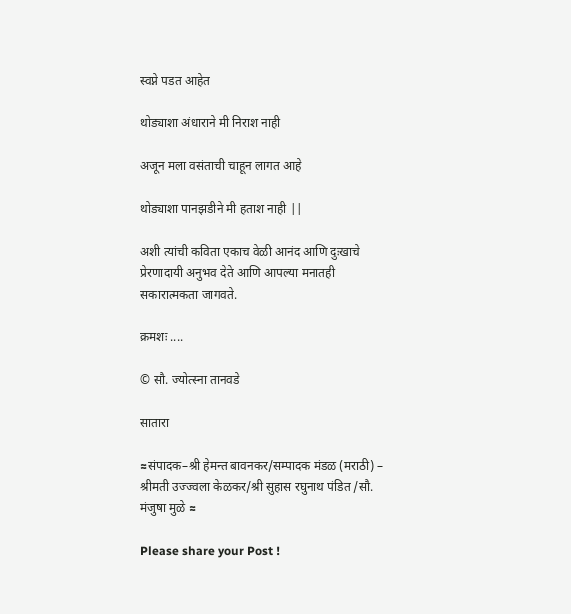स्वप्ने पडत आहेत

थोड्याशा अंधाराने मी निराश नाही

अजून मला वसंताची चाहून लागत आहे

थोड्याशा पानझडीने मी हताश नाही ||

अशी त्यांची कविता एकाच वेळी आनंद आणि दुःखाचे प्रेरणादायी अनुभव देते आणि आपल्या मनातही सकारात्मकता जागवते.

क्रमशः ....

© सौ. ज्योत्स्ना तानवडे

सातारा

≈संपादक–श्री हेमन्त बावनकर/सम्पादक मंडळ (मराठी) – श्रीमती उज्ज्वला केळकर/श्री सुहास रघुनाथ पंडित /सौ. मंजुषा मुळे ≈

Please share your Post !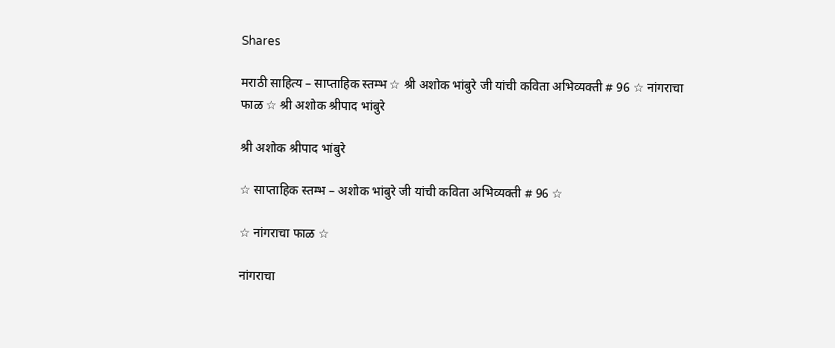Shares

मराठी साहित्य – साप्ताहिक स्तम्भ ☆ श्री अशोक भांबुरे जी यांची कविता अभिव्यक्ती # 96 ☆ नांगराचा फाळ ☆ श्री अशोक श्रीपाद भांबुरे

श्री अशोक श्रीपाद भांबुरे

☆ साप्ताहिक स्तम्भ – अशोक भांबुरे जी यांची कविता अभिव्यक्ती # 96 ☆

☆ नांगराचा फाळ ☆

नांगराचा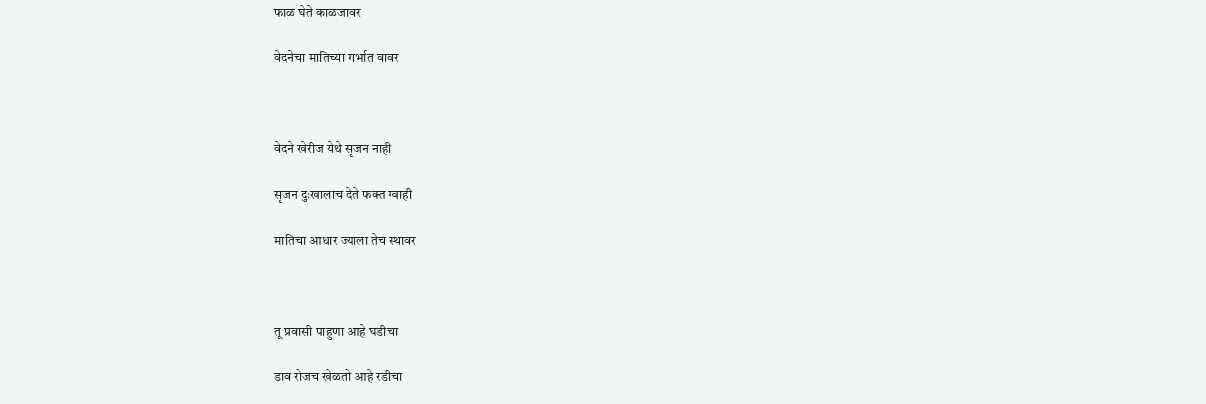फाळ घेते काळजावर

वेदनेचा मातिच्या गर्भात वावर



वेदने खेरीज येथे सृजन नाही

सृजन दुःखालाच देते फक्त ग्वाही

मातिचा आधार ज्याला तेच स्थावर



तू प्रवासी पाहुणा आहे घडीचा

डाव रोजच खेळतो आहे रडीचा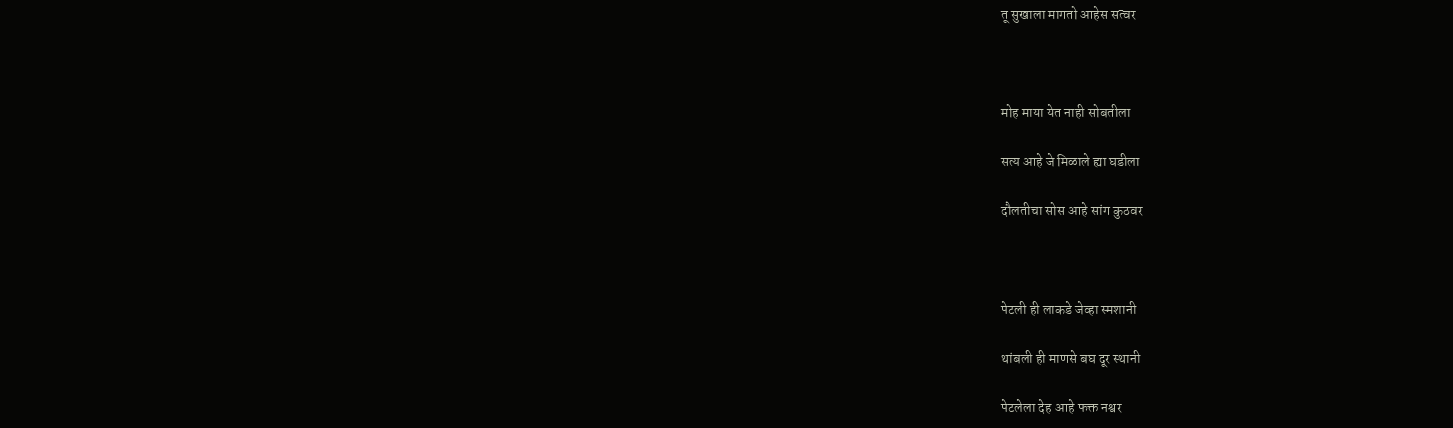तू सुखाला मागतो आहेस सत्वर



मोह माया येत नाही सोबतीला

सत्य आहे जे मिळाले ह्या घडीला

दौलतीचा सोस आहे सांग कुठवर



पेटली ही लाकडे जेव्हा स्मशानी

थांबली ही माणसे बघ दूर स्थानी

पेटलेला देह आहे फक्त नश्वर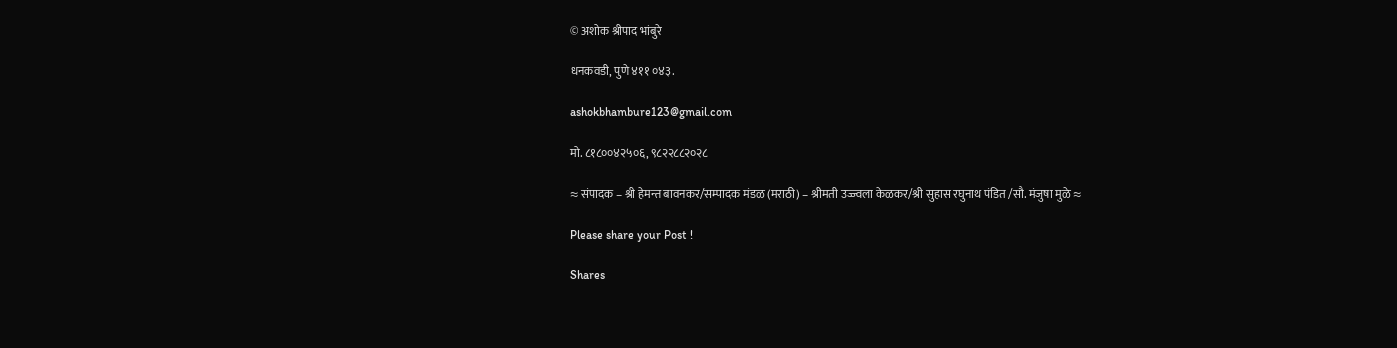© अशोक श्रीपाद भांबुरे

धनकवडी, पुणे ४११ ०४३.

ashokbhambure123@gmail.com

मो. ८१८००४२५०६, ९८२२८८२०२८

≈ संपादक – श्री हेमन्त बावनकर/सम्पादक मंडळ (मराठी) – श्रीमती उज्ज्वला केळकर/श्री सुहास रघुनाथ पंडित /सौ. मंजुषा मुळे ≈

Please share your Post !

Shares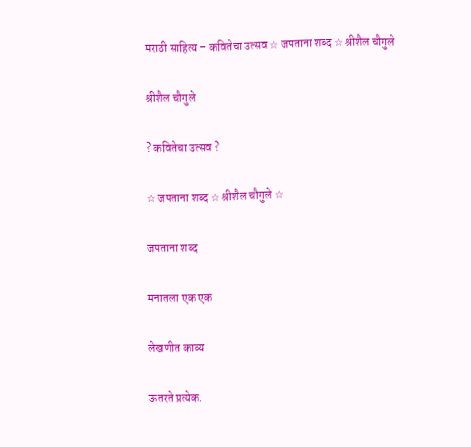मराठी साहित्य – कवितेचा उत्सव ☆ जपताना शब्द ☆ श्रीशैल चौगुले

श्रीशैल चौगुले

? कवितेचा उत्सव ?

☆ जपताना शब्द ☆ श्रीशैल चौगुले ☆

जपताना शब्द

मनातला एक एक

लेखणीत काव्य

ऊतरते प्रत्येक.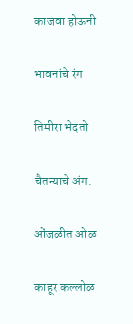काजवा होऊनी

भावनांचे रंग

तिमीरा भेदतो

चैतन्याचे अंग.

ओंजळीत ओळ

काहूर कल्लोळ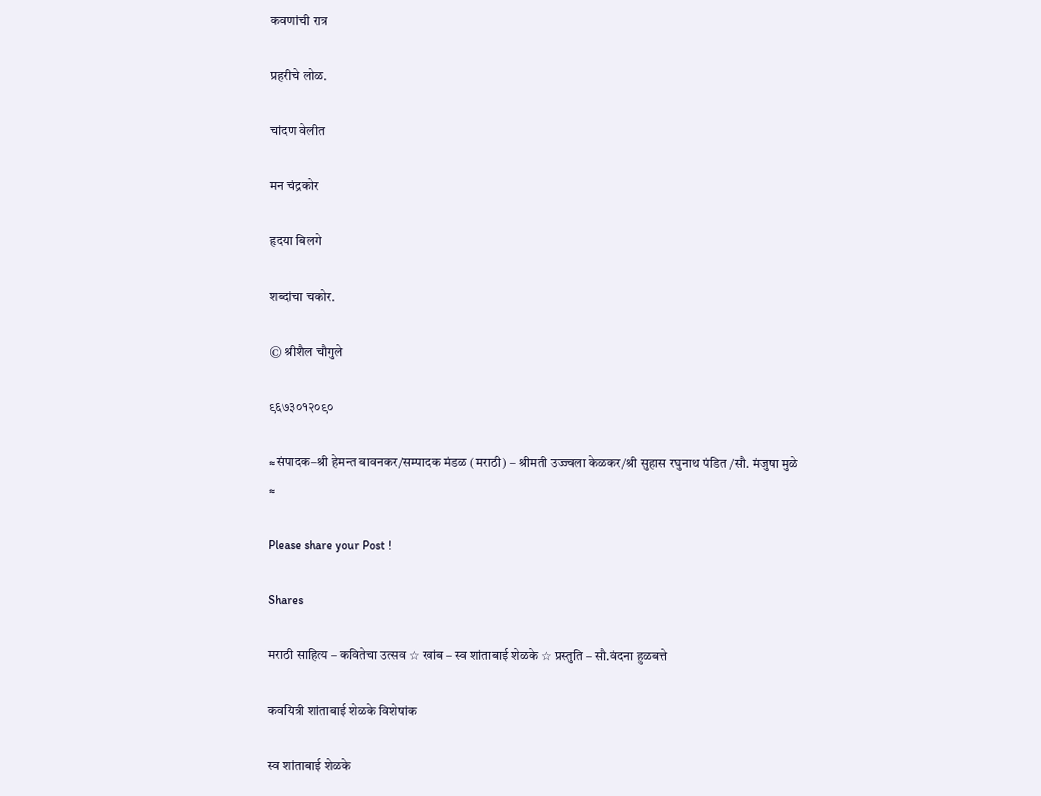कवणांची रात्र

प्रहरीचे लोळ.

चांदण वेलीत

मन चंद्रकोर

हृदया बिलगे

शब्दांचा चकोर.

© श्रीशैल चौगुले

९६७३०१२०९०

≈संपादक–श्री हेमन्त बावनकर/सम्पादक मंडळ (मराठी) – श्रीमती उज्ज्वला केळकर/श्री सुहास रघुनाथ पंडित /सौ. मंजुषा मुळे ≈

Please share your Post !

Shares

मराठी साहित्य – कवितेचा उत्सव ☆ खांब – स्व शांताबाई शेळके ☆ प्रस्तुति – सौ.वंदना हुळबत्ते

कवयित्री शांताबाई शेळके विशेषांक

स्व शांताबाई शेळके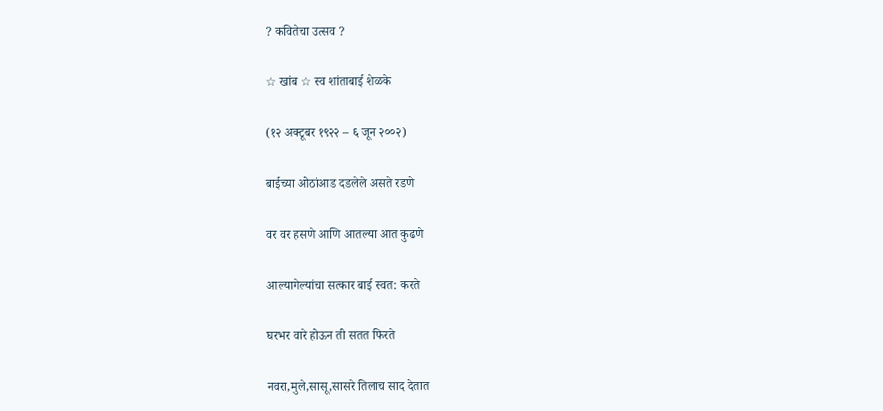? कवितेचा उत्सव ?

☆ खांब ☆ स्व शांताबाई शेळके

(१२ अक्टूबर १९२२ – ६ जून २००२)

बाईच्या ओठांआड दडलेले असते रडणे

वर वर हसणे आणि आतल्या आत कुढणे

आल्यागेल्यांचा सत्कार बाई स्वत: करते

घरभर वारे होऊन ती सतत फिरते

नवरा,मुले,सासू,सासरे तिलाच साद देतात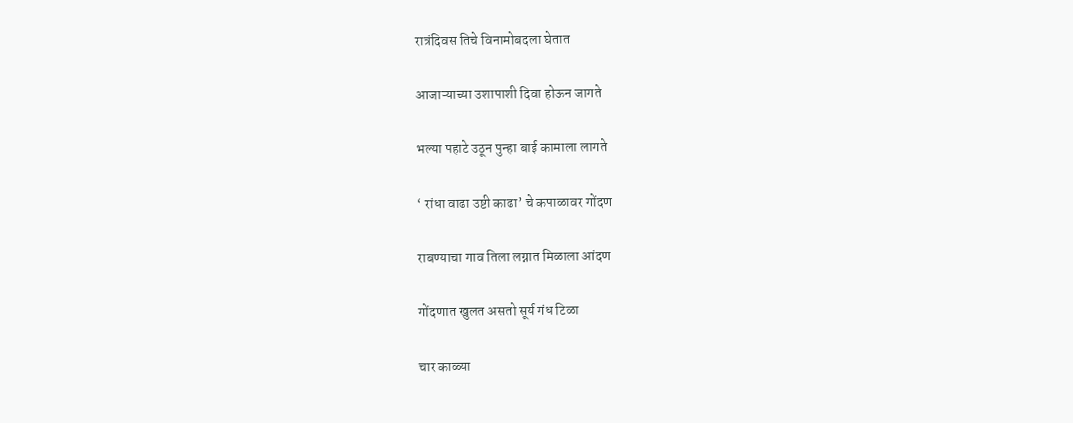रात्रंदिवस तिचे विनामोबदला घेतात

आजाऱ्याच्या उशापाशी दिवा होऊन जागते

भल्या पहाटे उठून पुन्हा बाई कामाला लागते

‘ रांधा वाढा उष्टी काढा’ चे कपाळावर गोंदण

राबण्याचा गाव तिला लग्नात मिळाला आंदण

गोंदणात खुलत असतो सूर्य गंध टिळा

चार काळ्या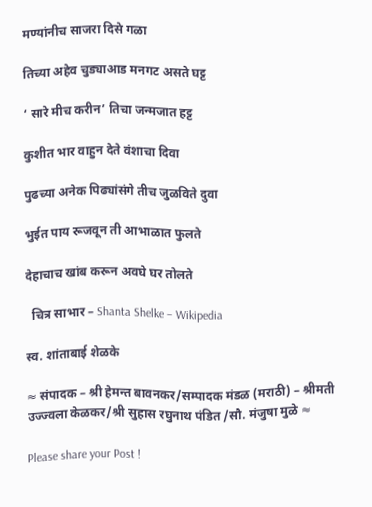मण्यांनीच साजरा दिसे गळा

तिच्या अहेव चुड्याआड मनगट असते घट्ट

‘ सारे मीच करीन’ तिचा जन्मजात हट्ट

कुशीत भार वाहुन देते वंशाचा दिवा

पुढच्या अनेक पिढ्यांसंगे तीच जुळविते दुवा

भुईत पाय रूजवून ती आभाळात फुलते

देहाचाच खांब करून अवघे घर तोलते

  चित्र साभार – Shanta Shelke – Wikipedia

स्व. शांताबाई शेळके

≈ संपादक – श्री हेमन्त बावनकर/सम्पादक मंडळ (मराठी) – श्रीमती उज्ज्वला केळकर/श्री सुहास रघुनाथ पंडित /सौ. मंजुषा मुळे ≈

Please share your Post !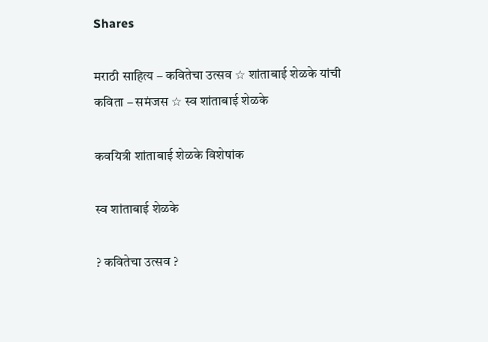Shares

मराठी साहित्य – कवितेचा उत्सव ☆ शांताबाई शेळके यांची कविता – समंजस ☆ स्व शांताबाई शेळके

कवयित्री शांताबाई शेळके विशेषांक

स्व शांताबाई शेळके

? कवितेचा उत्सव ?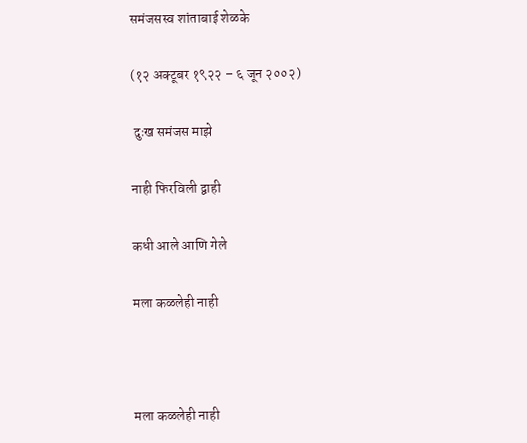समंजसस्व शांताबाई शेळके

(१२ अक्टूबर १९२२ – ६ जून २००२)

 दुःख समंजस माझे

नाही फिरविली द्वाही

कधी आले आणि गेले

मला कळलेही नाही



मला कळलेही नाही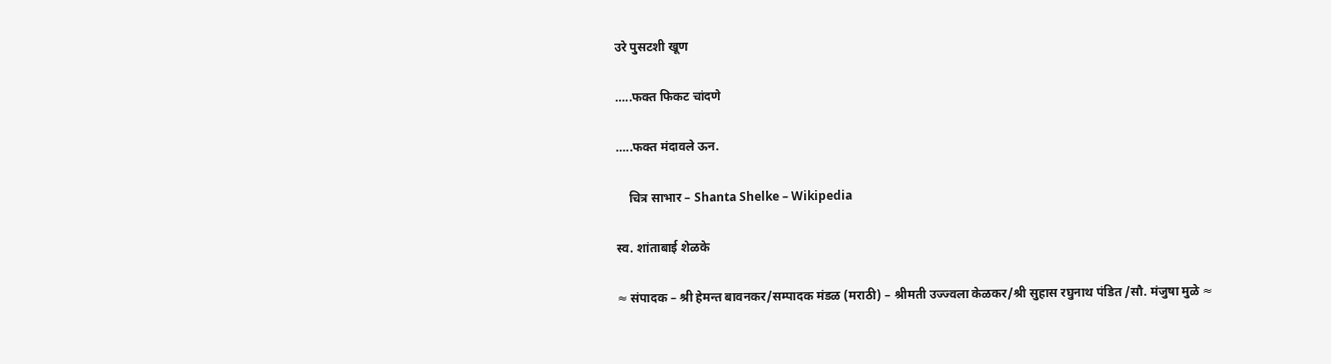उरे पुसटशी खूण

…..फक्त फिकट चांदणे

…..फक्त मंदावले ऊन.

    चित्र साभार – Shanta Shelke – Wikipedia

स्व. शांताबाई शेळके

≈ संपादक – श्री हेमन्त बावनकर/सम्पादक मंडळ (मराठी) – श्रीमती उज्ज्वला केळकर/श्री सुहास रघुनाथ पंडित /सौ. मंजुषा मुळे ≈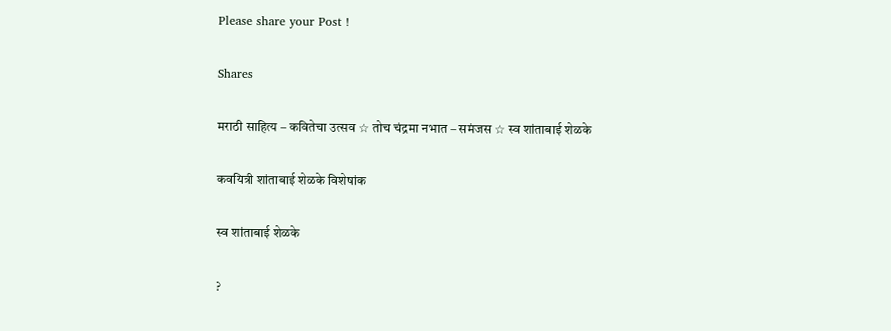Please share your Post !

Shares

मराठी साहित्य – कवितेचा उत्सव ☆ तोच चंद्रमा नभात – समंजस ☆ स्व शांताबाई शेळके

कवयित्री शांताबाई शेळके विशेषांक

स्व शांताबाई शेळके

?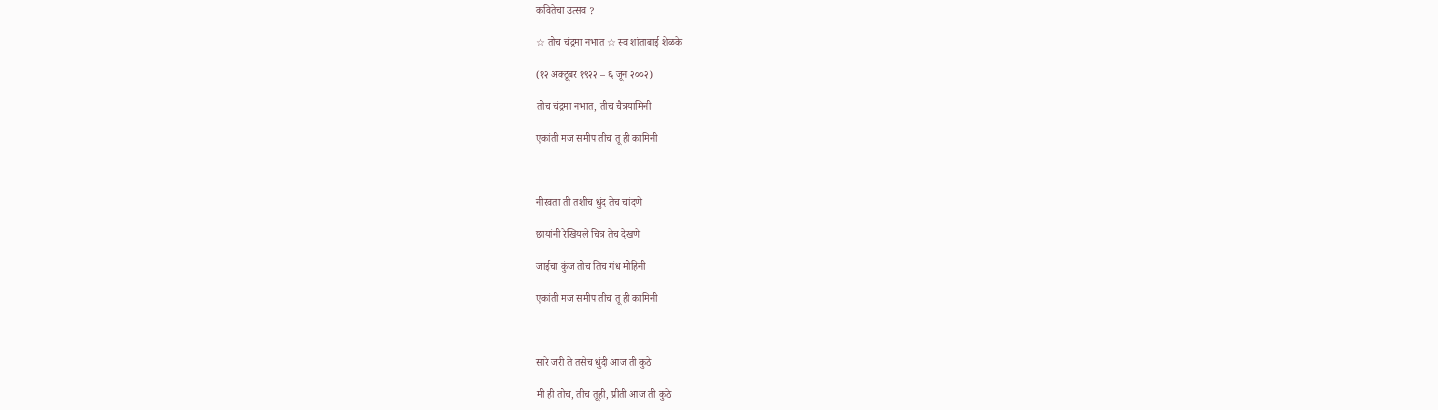कवितेचा उत्सव ?

☆ तोच चंद्रमा नभात ☆ स्व शांताबाई शेळके

(१२ अक्टूबर १९२२ – ६ जून २००२)

तोच चंद्रमा नभात, तीच चैत्रयामिनी

एकांती मज समीप तीच तू ही कामिनी



नीरवता ती तशीच धुंद तेच चांदणे

छायांनी रेखियले चित्र तेच देखणे

जाईचा कुंज तोच तिच गंध मोहिनी

एकांती मज समीप तीच तू ही कामिनी



सारे जरी ते तसेच धुंदी आज ती कुठे

मी ही तोच, तीच तूही, प्रीती आज ती कुठे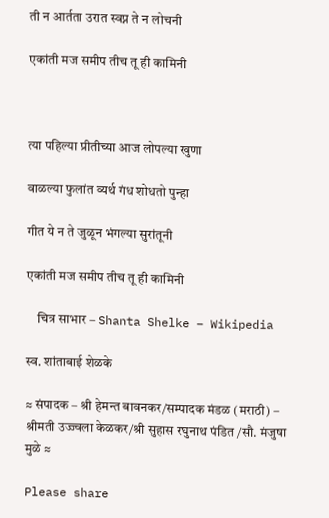ती न आर्तता उरात स्वप्न ते न लोचनी

एकांती मज समीप तीच तू ही कामिनी



त्या पहिल्या प्रीतीच्या आज लोपल्या खुणा

वाळल्या फुलांत व्यर्थ गंध शोधतो पुन्हा

गीत ये न ते जुळून भंगल्या सुरांतूनी

एकांती मज समीप तीच तू ही कामिनी

    चित्र साभार – Shanta Shelke – Wikipedia

स्व. शांताबाई शेळके

≈ संपादक – श्री हेमन्त बावनकर/सम्पादक मंडळ (मराठी) – श्रीमती उज्ज्वला केळकर/श्री सुहास रघुनाथ पंडित /सौ. मंजुषा मुळे ≈

Please share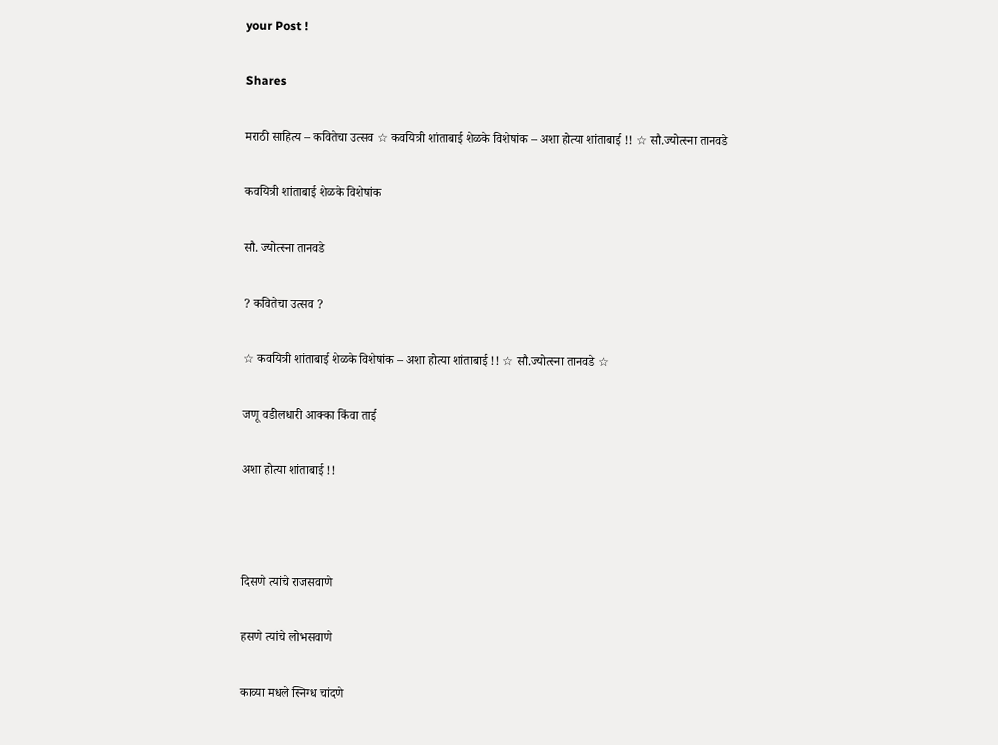your Post !

Shares

मराठी साहित्य – कवितेचा उत्सव ☆ कवयित्री शांताबाई शेळके विशेषांक – अशा होत्या शांताबाई !! ☆ सौ.ज्योत्स्ना तानवडे

कवयित्री शांताबाई शेळके विशेषांक

सौ. ज्योत्स्ना तानवडे

? कवितेचा उत्सव ?

☆ कवयित्री शांताबाई शेळके विशेषांक – अशा होत्या शांताबाई !! ☆ सौ.ज्योत्स्ना तानवडे ☆

जणू वडीलधारी आक्का किंवा ताई

अशा होत्या शांताबाई !!



दिसणे त्यांचे राजसवाणे

हसणे त्यांचे लोभसवाणे

काव्या मधले स्निग्ध चांदणे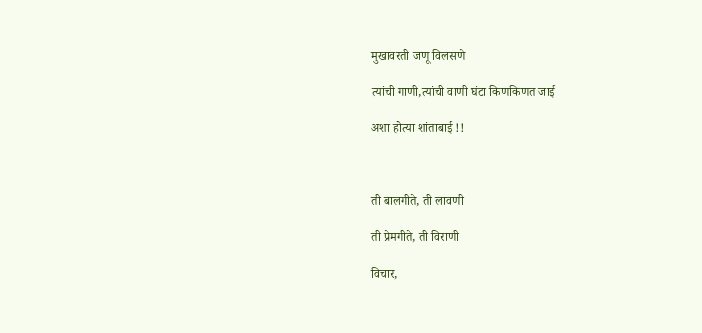मुखावरती जणू विलसणे

त्यांची गाणी,त्यांची वाणी घंटा किणकिणत जाई

अशा होत्या शांताबाई !!



ती बालगीते, ती लावणी

ती प्रेमगीते, ती विराणी

विचार,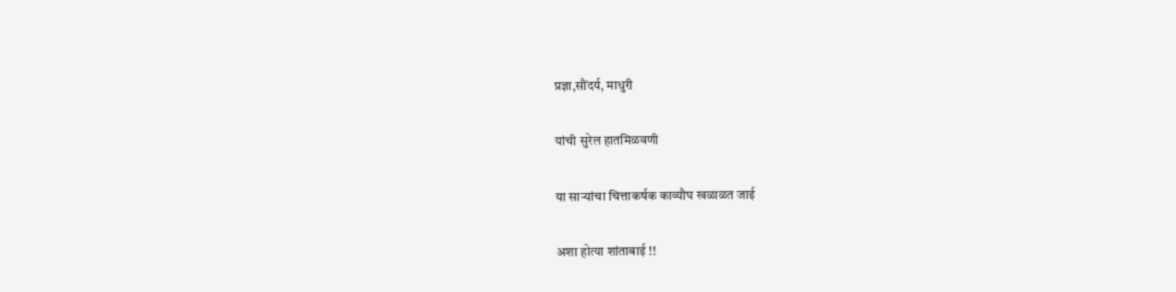प्रज्ञा,सौंदर्य, माधुरी

यांची सुरेल हातमिळवणी

या साऱ्यांचा चित्ताकर्षक काव्यौघ खळाळत जाई

अशा होत्या शांताबाई !!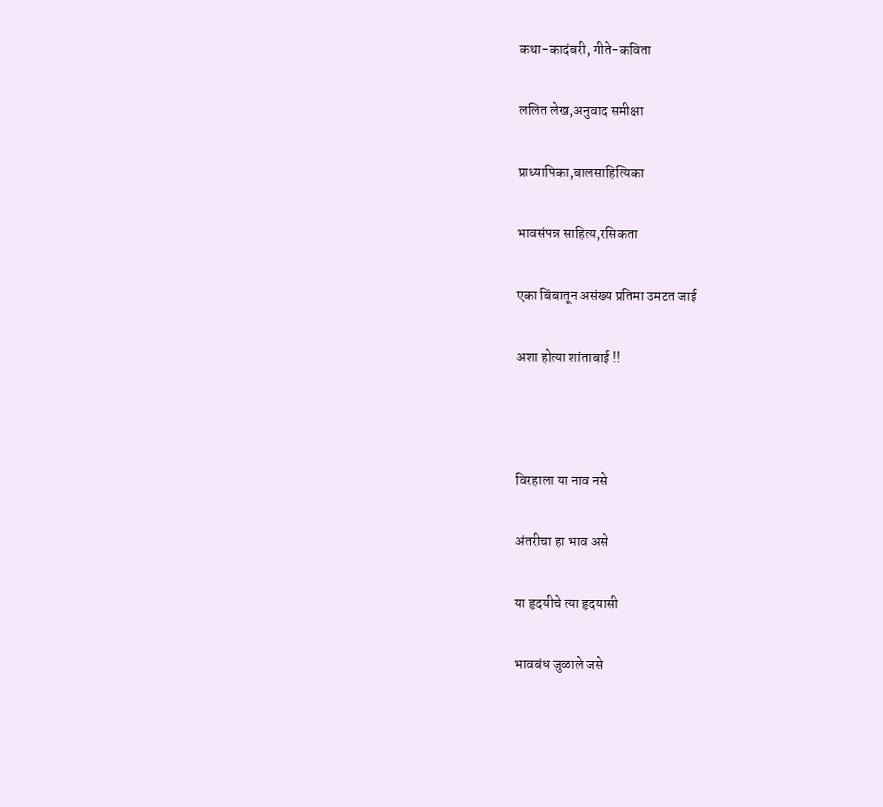कथा-कादंबरी, गीते-कविता

ललित लेख,अनुवाद समीक्षा

प्राध्यापिका,बालसाहित्यिका

भावसंपन्न साहित्य,रसिकता

एका बिंबातून असंख्य प्रतिमा उमटत जाई

अशा होत्या शांताबाई !!



विरहाला या नाव नसे

अंतरीचा हा भाव असे

या हृदयीचे त्या हृदयासी

भावबंध जुळाले जसे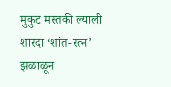मुकुट मस्तकी ल्याली शारदा ‘शांत-रत्न’ झळाळून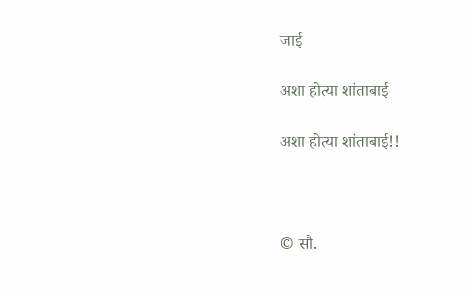जाई

अशा होत्या शांताबाई

अशा होत्या शांताबाई!!



© सौ.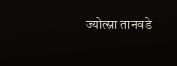ज्योत्स्ना तानवडे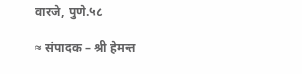वारजे, पुणे.५८

≈ संपादक – श्री हेमन्त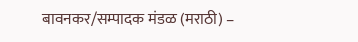बावनकर/सम्पादक मंडळ (मराठी) –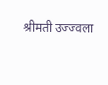श्रीमती उज्ज्वला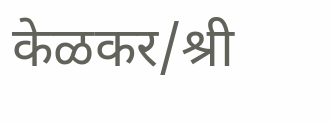केळकर/श्री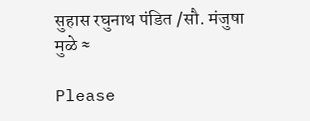सुहास रघुनाथ पंडित /सौ. मंजुषा मुळे ≈

Please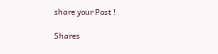share your Post !

Shares